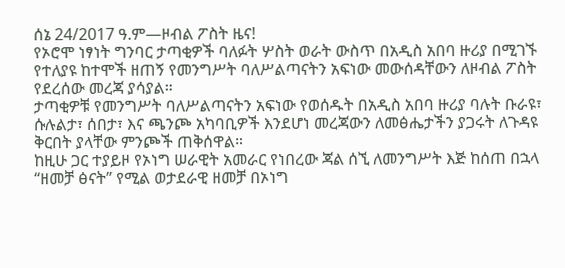ሰኔ 24/2017 ዓ.ም—ዞብል ፖስት ዜና!
የኦሮሞ ነፃነት ግንባር ታጣቂዎች ባለፉት ሦስት ወራት ውስጥ በአዲስ አበባ ዙሪያ በሚገኙ የተለያዩ ከተሞች ዘጠኝ የመንግሥት ባለሥልጣናትን አፍነው መውሰዳቸውን ለዞብል ፖስት የደረሰው መረጃ ያሳያል።
ታጣቂዎቹ የመንግሥት ባለሥልጣናትን አፍነው የወሰዱት በአዲስ አበባ ዙሪያ ባሉት ቡራዩ፣ ሱሉልታ፣ ሰበታ፣ እና ጫንጮ አካባቢዎች እንደሆነ መረጃውን ለመፅሔታችን ያጋሩት ለጉዳዩ ቅርበት ያላቸው ምንጮች ጠቅሰዋል።
ከዚሁ ጋር ተያይዞ የኦነግ ሠራዊት አመራር የነበረው ጃል ሰኚ ለመንግሥት እጅ ከሰጠ በኋላ “ዘመቻ ፅናት” የሚል ወታደራዊ ዘመቻ በኦነግ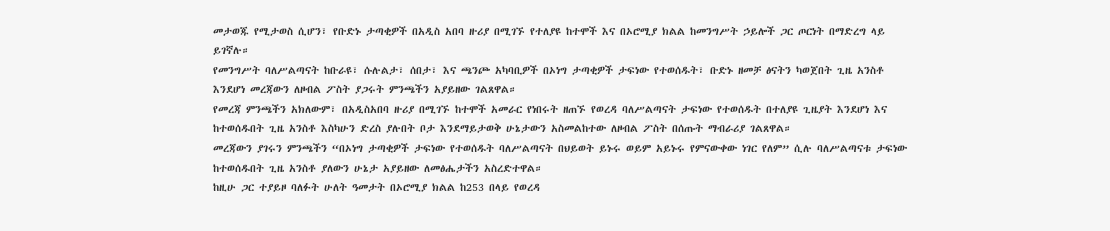መታወጁ የሚታወስ ሲሆን፣ የቡድኑ ታጣቂዎች በአዲስ አበባ ዙሪያ በሚገኙ የተለያዩ ከተሞች እና በኦሮሚያ ክልል ከመንግሥት ኃይሎች ጋር ጦርነት በማድረግ ላይ ይገኛሉ።
የመንግሥት ባለሥልጣናት ከቡራዩ፣ ሱሉልታ፣ ሰበታ፣ እና ጫንጮ አካባቢዎች በኦነግ ታጣቂዎች ታፍነው የተወሰዱት፣ ቡድኑ ዘመቻ ፅናትን ካወጀበት ጊዜ አንስቶ እንደሆነ መረጃውን ለዞብል ፖስት ያጋሩት ምንጫችን አያይዘው ገልጸዋል።
የመረጃ ምንጫችን አክለውም፣ በአዲስአበባ ዙሪያ በሚገኙ ከተሞች አመራር የነበሩት ዘጠኙ የወረዳ ባለሥልጣናት ታፍነው የተወሰዱት በተለያዩ ጊዜያት እንደሆነ እና ከተወሰዱበት ጊዜ አንስቶ እስካሁን ድረስ ያሉበት ቦታ እንደማይታወቅ ሁኔታውን አስመልከተው ለዞብል ፖስት በሰጡት ማብራሪያ ገልጸዋል።
መረጃውን ያገሩን ምንጫችን “በኦነግ ታጣቂዎች ታፍነው የተወሰዱት ባለሥልጣናት በህይወት ይኑሩ ወይም አይኑሩ የምናውቀው ነገር የለም” ሲሉ ባለሥልጣናቱ ታፍነው ከተወሰዱበት ጊዜ አንስቶ ያለውን ሁኔታ አያይዘው ለመፅሔታችን አስረድተዋል።
ከዚሁ ጋር ተያይዞ ባለፉት ሁለት ዓመታት በኦሮሚያ ክልል ከ253 በላይ የወረዳ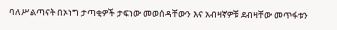ባለሥልጣናት በኦነግ ታጣቂዎች ታፍነው መወሰዳቸውን እና አብዛኛዎቹ ደብዛቸው መጥፋቱን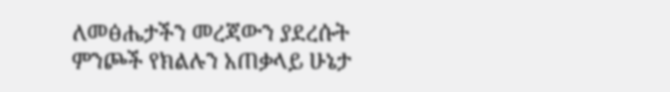ለመፅሔታችን መረጃውን ያደረሱት ምንጮች የክልሉን አጠቃላይ ሁኔታ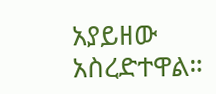አያይዘው አስረድተዋል።